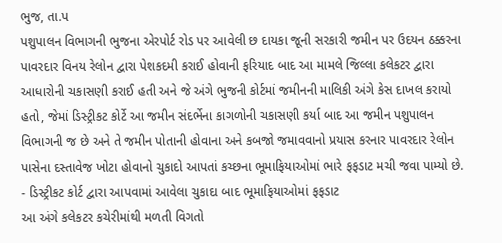ભુજ, તા.પ
પશુપાલન વિભાગની ભુજના એરપોર્ટ રોડ પર આવેલી છ દાયકા જૂની સરકારી જમીન પર ઉદયન ઠક્કરના પાવરદાર વિનય રેલોન દ્વારા પેશકદમી કરાઈ હોવાની ફરિયાદ બાદ આ મામલે જિલ્લા કલેકટર દ્વારા આધારોની ચકાસણી કરાઈ હતી અને જે અંગે ભુજની કોર્ટમાં જમીનની માલિકી અંગે કેસ દાખલ કરાયો હતો, જેમાં ડિસ્ટ્રીકટ કોર્ટે આ જમીન સંદર્ભેના કાગળોની ચકાસણી કર્યા બાદ આ જમીન પશુપાલન વિભાગની જ છે અને તે જમીન પોતાની હોવાના અને કબજો જમાવવાનો પ્રયાસ કરનાર પાવરદાર રેલોન પાસેના દસ્તાવેજ ખોટા હોવાનો ચુકાદો આપતાં કચ્છના ભૂમાફિયાઓમાં ભારે ફફડાટ મચી જવા પામ્યો છે.
- ડિસ્ટ્રીકટ કોર્ટ દ્વારા આપવામાં આવેલા ચુકાદા બાદ ભૂમાફિયાઓમાં ફફડાટ
આ અંગે કલેકટર કચેરીમાંથી મળતી વિગતો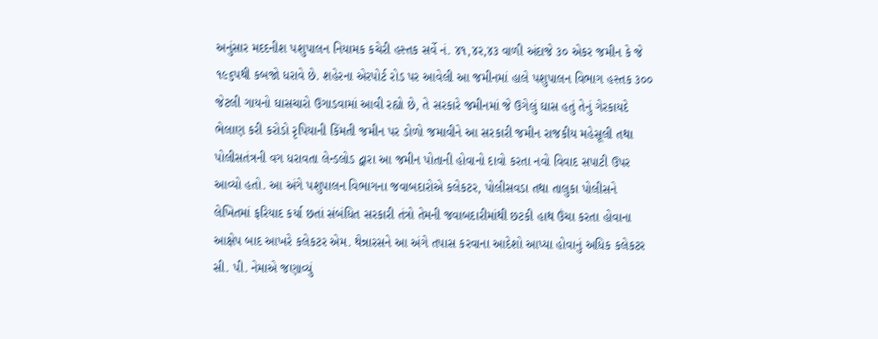અનુંસાર મદદનીશ પશુપાલન નિયામક કચેરી હસ્તક સર્વે નં. ૪૧,૪ર,૪૩ વાળી અંદાજે ૩૦ એકર જમીન કે જે ૧૯૬પથી કબજો ધરાવે છે. શહેરના એરપોર્ટ રોડ પર આવેલી આ જમીનમાં હાલે પશુપાલન વિભાગ હસ્તક ૩૦૦ જેટલી ગાયનો ઘાસચારો ઉગાડવામાં આવી રહ્યો છે, તે સરકારે જમીનમાં જે ઉગેલું ઘાસ હતું તેનું ગેરકાયદે ભેલાણ કરી કરોડો રૃપિયાની કિંમતી જમીન પર ડોળો જમાવીને આ સરકારી જમીન રાજકીય મહેસૂલી તથા પોલીસતંત્રની વગ ધરાવતા લેન્ડલોડ દ્વારા આ જમીન પોતાની હોવાનો દાવો કરતા નવો વિવાદ સપાટી ઉપર આવ્યો હતો. આ અંગે પશુપાલન વિભાગના જવાબદારોએ કલેકટર, પોલીસવડા તથા તાલુકા પોલીસને લેખિતમાં ફરિયાદ કર્યા છતાં સંબંધિત સરકારી તંત્રો તેમની જવાબદારીમાંથી છટકી હાથ ઉંચા કરતા હોવાના આક્ષેપ બાદ આખરે કલેકટર એમ. થેન્નારસને આ અંગે તપાસ કરવાના આદેશો આપ્યા હોવાનું અધિક કલેકટર સી. પી. નેમાએ જણાવ્યું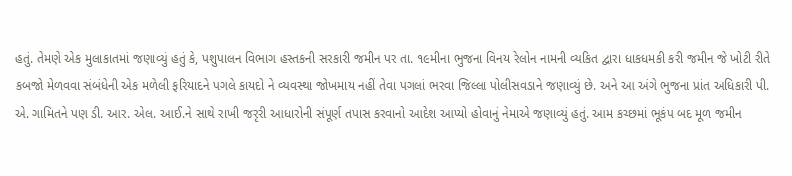હતું. તેમણે એક મુલાકાતમાં જણાવ્યું હતું કે, પશુપાલન વિભાગ હસ્તકની સરકારી જમીન પર તા. ૧૯મીના ભુજના વિનય રેલોન નામની વ્યકિત દ્વારા ધાકધમકી કરી જમીન જે ખોટી રીતે કબજો મેળવવા સંબંધેની એક મળેલી ફરિયાદને પગલે કાયદો ને વ્યવસ્થા જોખમાય નહીં તેવા પગલાં ભરવા જિલ્લા પોલીસવડાને જણાવ્યું છે. અને આ અંગે ભુજના પ્રાંત અધિકારી પી. એ. ગામિતને પણ ડી. આર. એલ. આઈ.ને સાથે રાખી જરૃરી આધારોની સંપૂર્ણ તપાસ કરવાનો આદેશ આપ્યો હોવાનું નેમાએ જણાવ્યું હતું. આમ કચ્છમાં ભૂકંપ બદ મૂળ જમીન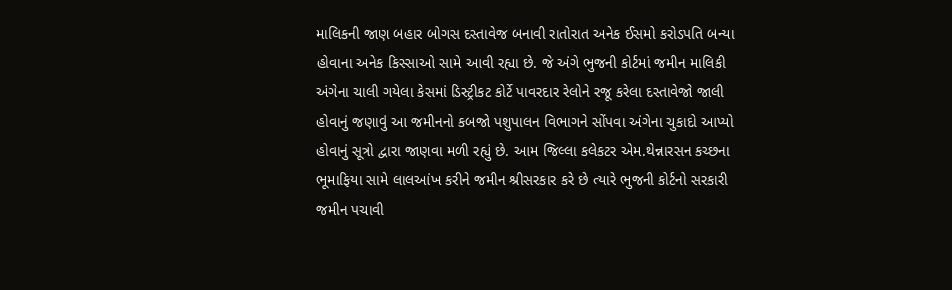માલિકની જાણ બહાર બોગસ દસ્તાવેજ બનાવી રાતોરાત અનેક ઈસમો કરોડપતિ બન્યા હોવાના અનેક કિસ્સાઓ સામે આવી રહ્યા છે. જે અંગે ભુજની કોર્ટમાં જમીન માલિકી અંગેના ચાલી ગયેલા કેસમાં ડિસ્ટ્રીકટ કોર્ટે પાવરદાર રેલોને રજૂ કરેલા દસ્તાવેજો જાલી હોવાનું જણાવું આ જમીનનો કબજો પશુપાલન વિભાગને સોંપવા અંગેના ચુકાદો આપ્યો હોવાનું સૂત્રો દ્વારા જાણવા મળી રહ્યું છે. આમ જિલ્લા કલેકટર એમ.થેન્નારસન કચ્છના ભૂમાફિયા સામે લાલઆંખ કરીને જમીન શ્રીસરકાર કરે છે ત્યારે ભુજની કોર્ટનો સરકારી જમીન પચાવી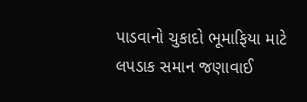પાડવાનો ચુકાદો ભૂમાફિયા માટે લપડાક સમાન જણાવાઈ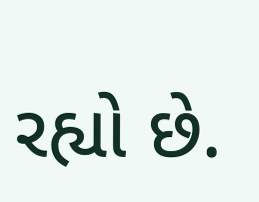રહ્યો છે.